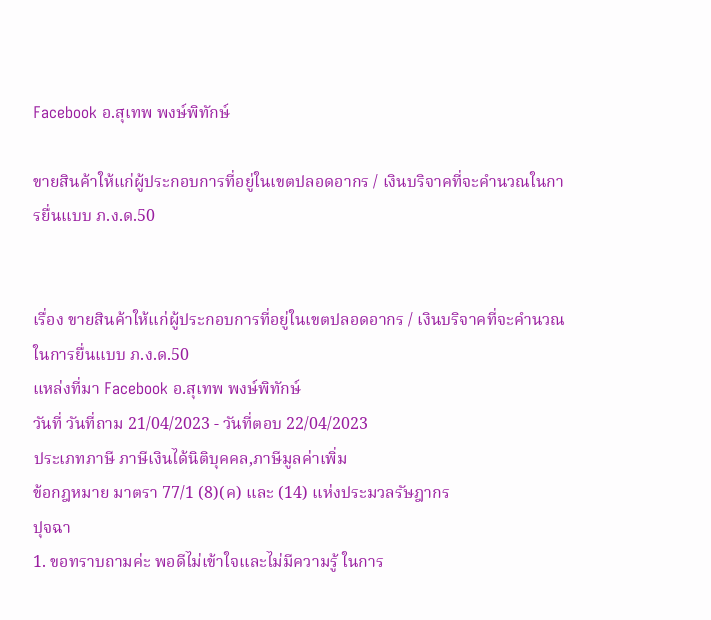Facebook อ.สุเทพ พงษ์พิทักษ์

ขายสินค้าให้แก่ผู้ประกอบการที่อยู่ในเขตปลอดอากร / เงินบริจาคที่จะคำนวณในการยื่นแบบ ภ.ง.ด.50


เรื่อง ขายสินค้าให้แก่ผู้ประกอบการที่อยู่ในเขตปลอดอากร / เงินบริจาคที่จะคำนวณในการยื่นแบบ ภ.ง.ด.50
แหล่งที่มา Facebook อ.สุเทพ พงษ์พิทักษ์
วันที่ วันที่ถาม 21/04/2023 - วันที่ตอบ 22/04/2023
ประเภทภาษี ภาษีเงินได้นิติบุคคล,ภาษีมูลค่าเพิ่ม
ข้อกฎหมาย มาตรา 77/1 (8)(ค) และ (14) แห่งประมวลรัษฎากร
ปุจฉา
1. ขอทราบถามค่ะ พอดีไม่เข้าใจและไม่มีความรู้ ในการ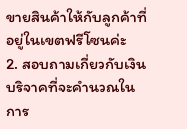ขายสินค้าให้กับลูกค้าที่อยู่ในเขตฟรีโซนค่ะ
2. สอบถามเกี่ยวกับเงินบริจาคที่จะคำนวณในการ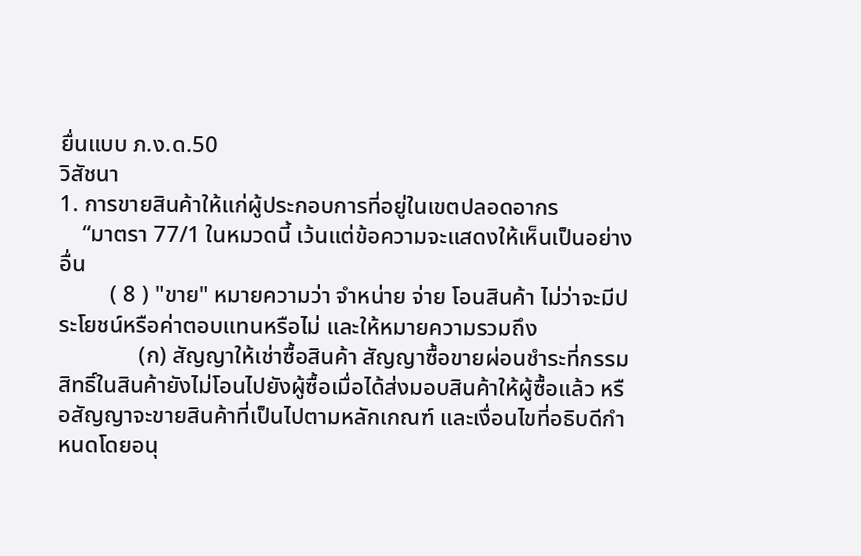ยื่นแบบ ภ.ง.ด.50
วิสัชนา
1. การขายสินค้าให้แก่ผู้ประกอบการที่อยู่ในเขตปลอดอากร
    “มาตรา 77/1 ในหมวดนี้ เว้นแต่ข้อความจะแสดงให้เห็นเป็นอย่างอื่น
         ( 8 ) "ขาย" หมายความว่า จำหน่าย จ่าย โอนสินค้า ไม่ว่าจะมีประโยชน์หรือค่าตอบแทนหรือไม่ และให้หมายความรวมถึง
              (ก) สัญญาให้เช่าซื้อสินค้า สัญญาซื้อขายผ่อนชำระที่กรรมสิทธิ์ในสินค้ายังไม่โอนไปยังผู้ซื้อเมื่อได้ส่งมอบสินค้าให้ผู้ซื้อแล้ว หรือสัญญาจะขายสินค้าที่เป็นไปตามหลักเกณฑ์ และเงื่อนไขที่อธิบดีกำหนดโดยอนุ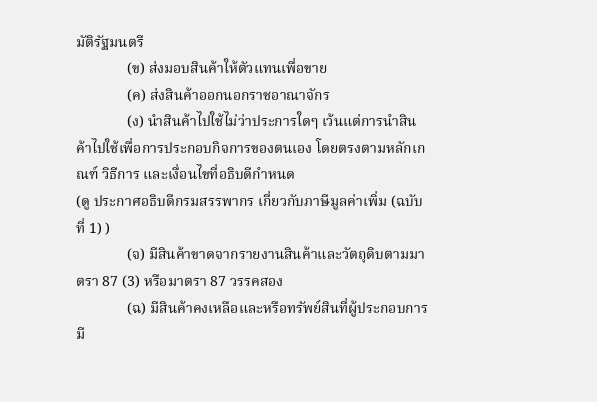มัติรัฐมนตรี
              (ข) ส่งมอบสินค้าให้ตัวแทนเพื่อขาย
              (ค) ส่งสินค้าออกนอกราชอาณาจักร
              (ง) นำสินค้าไปใช้ไม่ว่าประการใดๆ เว้นแต่การนำสินค้าไปใช้เพื่อการประกอบกิจการของตนเอง โดยตรงตามหลักเกณฑ์ วิธีการ และเงื่อนไขที่อธิบดีกำหนด
(ดู ประกาศอธิบดีกรมสรรพากร เกี่ยวกับภาษีมูลค่าเพิ่ม (ฉบับที่ 1) )
              (จ) มีสินค้าขาดจากรายงานสินค้าและวัตถุดิบตามมาตรา 87 (3) หรือมาตรา 87 วรรคสอง
              (ฉ) มีสินค้าคงเหลือและหรือทรัพย์สินที่ผู้ประกอบการ มี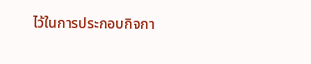ไว้ในการประกอบกิจกา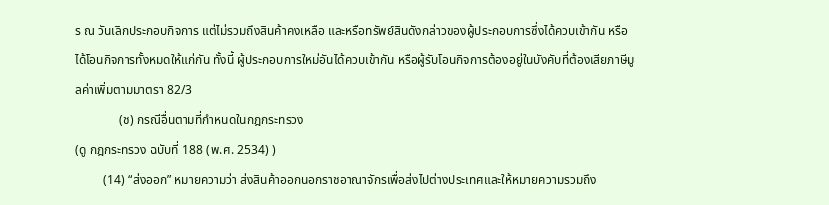ร ณ วันเลิกประกอบกิจการ แต่ไม่รวมถึงสินค้าคงเหลือ และหรือทรัพย์สินดังกล่าวของผู้ประกอบการซึ่งได้ควบเข้ากัน หรือได้โอนกิจการทั้งหมดให้แก่กัน ทั้งนี้ ผู้ประกอบการใหม่อันได้ควบเข้ากัน หรือผู้รับโอนกิจการต้องอยู่ในบังคับที่ต้องเสียภาษีมูลค่าเพิ่มตามมาตรา 82/3
              (ช) กรณีอื่นตามที่กำหนดในกฎกระทรวง
(ดู กฎกระทรวง ฉบับที่ 188 (พ.ศ. 2534) )
         (14) “ส่งออก” หมายความว่า ส่งสินค้าออกนอกราชอาณาจักรเพื่อส่งไปต่างประเทศและให้หมายความรวมถึง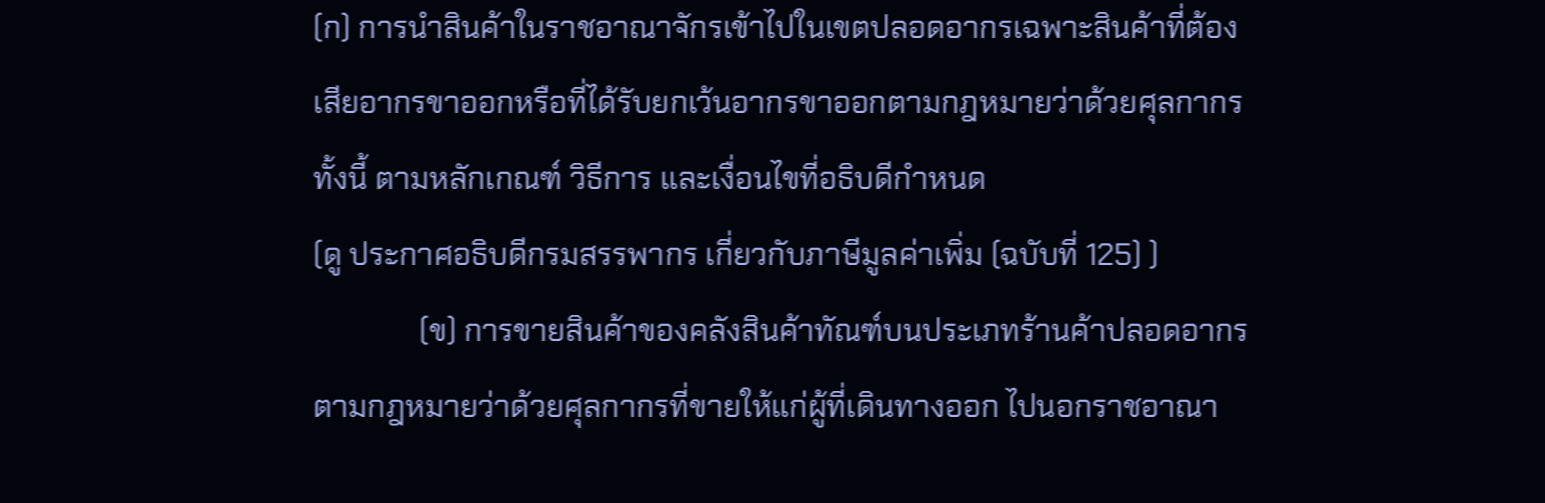(ก) การนำสินค้าในราชอาณาจักรเข้าไปในเขตปลอดอากรเฉพาะสินค้าที่ต้องเสียอากรขาออกหรือที่ได้รับยกเว้นอากรขาออกตามกฎหมายว่าด้วยศุลกากร ทั้งนี้ ตามหลักเกณฑ์ วิธีการ และเงื่อนไขที่อธิบดีกำหนด
(ดู ประกาศอธิบดีกรมสรรพากร เกี่ยวกับภาษีมูลค่าเพิ่ม (ฉบับที่ 125) )
              (ข) การขายสินค้าของคลังสินค้าทัณฑ์บนประเภทร้านค้าปลอดอากรตามกฎหมายว่าด้วยศุลกากรที่ขายให้แก่ผู้ที่เดินทางออก ไปนอกราชอาณา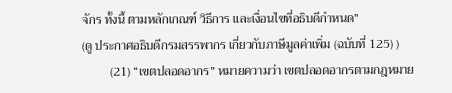จักร ทั้งนี้ ตามหลักเกณฑ์ วิธีการ และเงื่อนไขที่อธิบดีกำหนด”
(ดู ประกาศอธิบดีกรมสรรพากร เกี่ยวกับภาษีมูลค่าเพิ่ม (ฉบับที่ 125) )
         (21) “เขตปลอดอากร” หมายความว่า เขตปลอดอากรตามกฎหมาย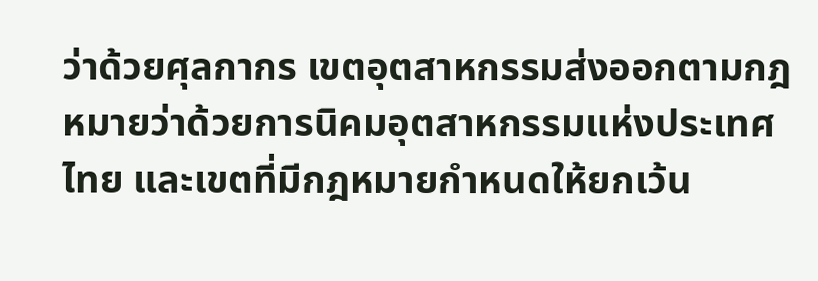ว่าด้วยศุลกากร เขตอุตสาหกรรมส่งออกตามกฎหมายว่าด้วยการนิคมอุตสาหกรรมแห่งประเทศไทย และเขตที่มีกฎหมายกำหนดให้ยกเว้น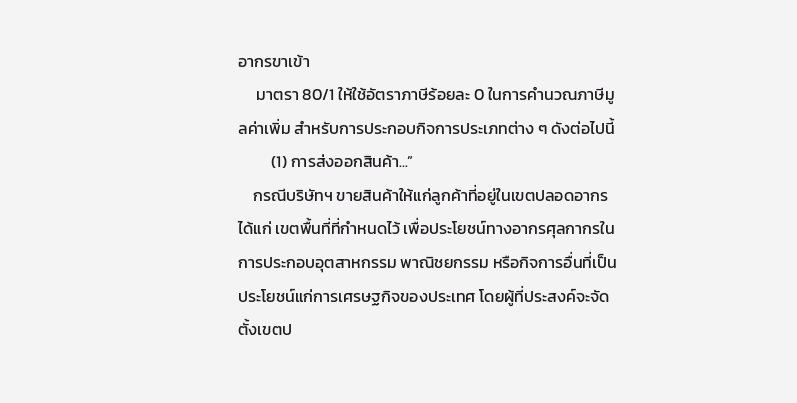อากรขาเข้า
     มาตรา 80/1 ให้ใช้อัตราภาษีร้อยละ 0 ในการคำนวณภาษีมูลค่าเพิ่ม สำหรับการประกอบกิจการประเภทต่าง ๆ ดังต่อไปนี้
         (1) การส่งออกสินค้า...”
    กรณีบริษัทฯ ขายสินค้าให้แก่ลูกค้าที่อยู่ในเขตปลอดอากร ได้แก่ เขตพื้นที่ที่กำหนดไว้ เพื่อประโยชน์ทางอากรศุลกากรในการประกอบอุตสาหกรรม พาณิชยกรรม หรือกิจการอื่นที่เป็นประโยชน์แก่การเศรษฐกิจของประเทศ โดยผู้ที่ประสงค์จะจัดตั้งเขตป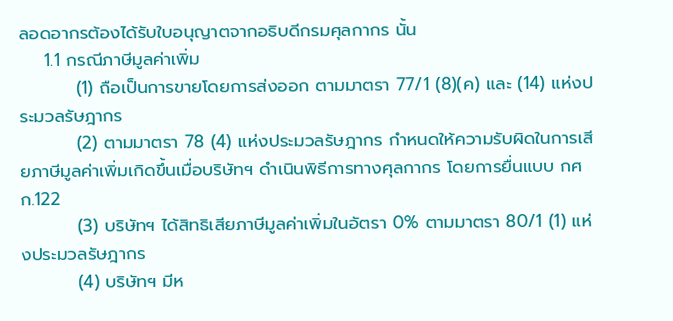ลอดอากรต้องได้รับใบอนุญาตจากอธิบดีกรมศุลกากร นั้น
    1.1 กรณีภาษีมูลค่าเพิ่ม
         (1) ถือเป็นการขายโดยการส่งออก ตามมาตรา 77/1 (8)(ค) และ (14) แห่งประมวลรัษฎากร
         (2) ตามมาตรา 78 (4) แห่งประมวลรัษฎากร กำหนดให้ความรับผิดในการเสียภาษีมูลค่าเพิ่มเกิดขึ้นเมื่อบริษัทฯ ดำเนินพิธีการทางศุลกากร โดยการยื่นแบบ กศก.122
         (3) บริษัทฯ ได้สิทธิเสียภาษีมูลค่าเพิ่มในอัตรา 0% ตามมาตรา 80/1 (1) แห่งประมวลรัษฎากร
         (4) บริษัทฯ มีห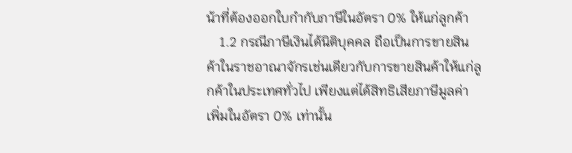น้าที่ต้องออกใบกำกับภาษีในอัตรา 0% ให้แก่ลูกค้า
    1.2 กรณีภาษีเงินได้นิติบุคคล ถือเป็นการขายสินค้าในราชอาณาจักรเช่นเดียวกับการขายสินค้าให้แก่ลูกค้าในประเทศทั่วไป เพียงแต่ได้สิทธิเสียภาษีมูลค่าเพิ่มในอัตรา 0% เท่านั้น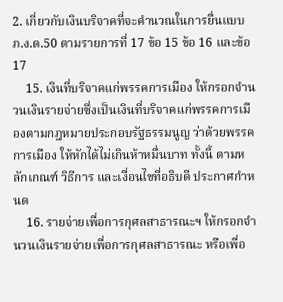2. เกี่ยวกับเงินบริจาคที่จะคำนวณในการยื่นแบบ ภ.ง.ด.50 ตามรายการที่ 17 ข้อ 15 ข้อ 16 และข้อ 17
    15. เงินที่บริจาคแก่พรรคการเมือง ให้กรอกจำนวนเงินรายจ่ายซึ่งเป็นเงินที่บริจาคแก่พรรคการเมืองตามกฎหมายประกอบรัฐธรรมนูญ ว่าด้วยพรรคการเมือง ให้หักได้ไม่เกินห้าหมื่นบาท ทั้งนี้ ตามหลักเกณฑ์ วิธีการ และเงื่อนไขที่อธิบดี ประกาศกำหนด
    16. รายจ่ายเพื่อการกุศลสาธารณะฯ ให้กรอกจำนวนเงินรายจ่ายเพื่อการกุศลสาธารณะ หรือเพื่อ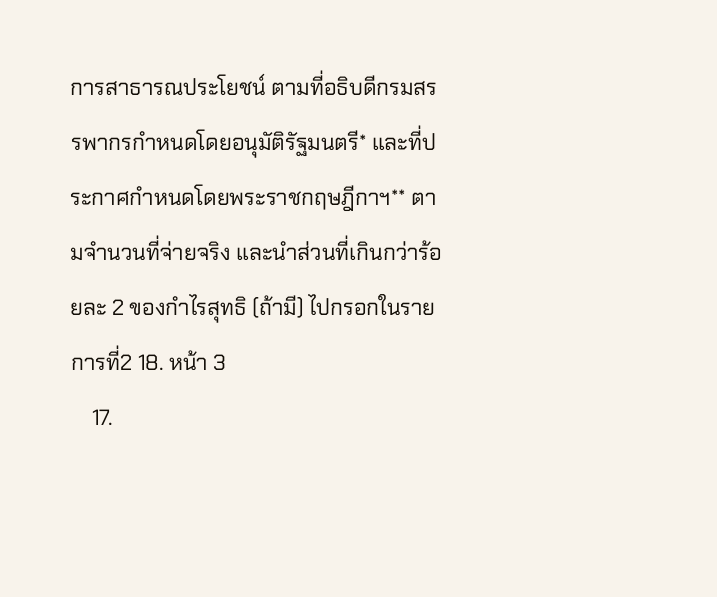การสาธารณประโยชน์ ตามที่อธิบดีกรมสรรพากรกำหนดโดยอนุมัติรัฐมนตรี* และที่ประกาศกำหนดโดยพระราชกฤษฎีกาฯ** ตามจำนวนที่จ่ายจริง และนำส่วนที่เกินกว่าร้อยละ 2 ของกำไรสุทธิ (ถ้ามี) ไปกรอกในรายการที่2 18. หน้า 3
    17.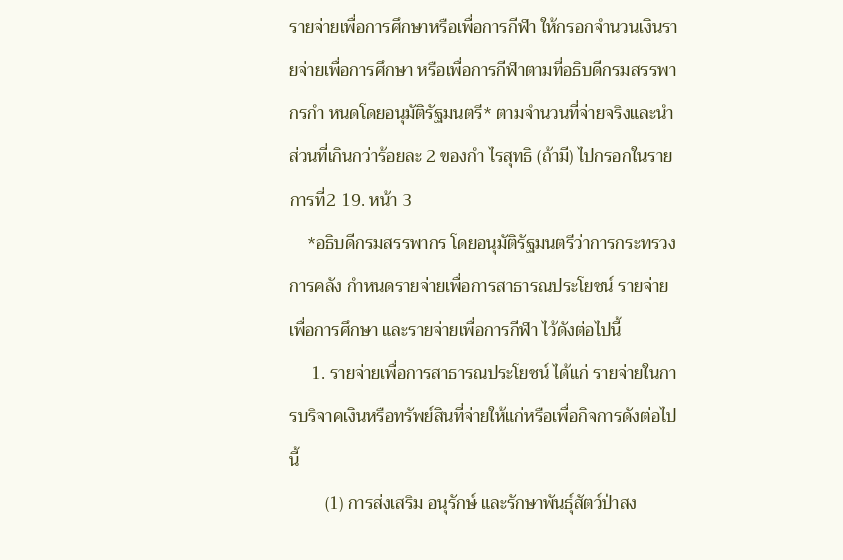รายจ่ายเพื่อการศึกษาหรือเพื่อการกีฬา ให้กรอกจำนวนเงินรายจ่ายเพื่อการศึกษา หรือเพื่อการกีฬาตามที่อธิบดีกรมสรรพากรกำ หนดโดยอนุมัติรัฐมนตรี* ตามจำนวนที่จ่ายจริงและนำ ส่วนที่เกินกว่าร้อยละ 2 ของกำ ไรสุทธิ (ถ้ามี) ไปกรอกในรายการที่2 19. หน้า 3
    *อธิบดีกรมสรรพากร โดยอนุมัติรัฐมนตรีว่าการกระทรวงการคลัง กำหนดรายจ่ายเพื่อการสาธารณประโยชน์ รายจ่ายเพื่อการศึกษา และรายจ่ายเพื่อการกีฬา ไว้ดังต่อไปนี้
     1. รายจ่ายเพื่อการสาธารณประโยชน์ ได้แก่ รายจ่ายในการบริจาคเงินหรือทรัพย์สินที่จ่ายให้แก่หรือเพื่อกิจการดังต่อไปนี้
        (1) การส่งเสริม อนุรักษ์ และรักษาพันธ์ุสัตว์ป่าสง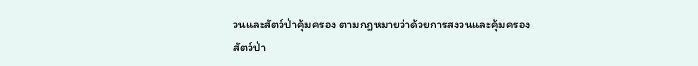วนและสัตว์ป่าคุ้มครอง ตามกฎหมายว่าด้วยการสงวนและคุ้มครองสัตว์ป่า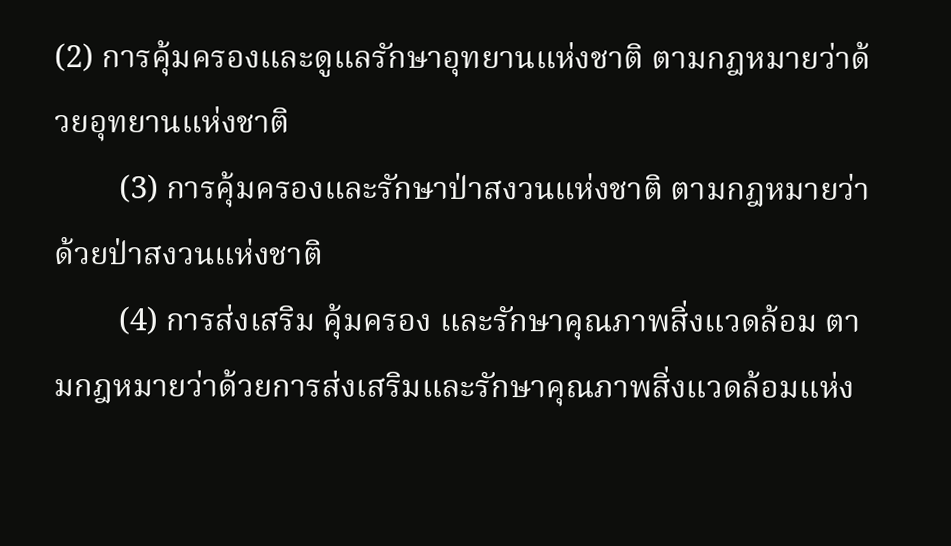(2) การคุ้มครองและดูแลรักษาอุทยานแห่งชาติ ตามกฎหมายว่าด้วยอุทยานแห่งชาติ
        (3) การคุ้มครองและรักษาป่าสงวนแห่งชาติ ตามกฎหมายว่าด้วยป่าสงวนแห่งชาติ
        (4) การส่งเสริม คุ้มครอง และรักษาคุณภาพสิ่งแวดล้อม ตามกฎหมายว่าด้วยการส่งเสริมและรักษาคุณภาพสิ่งแวดล้อมแห่ง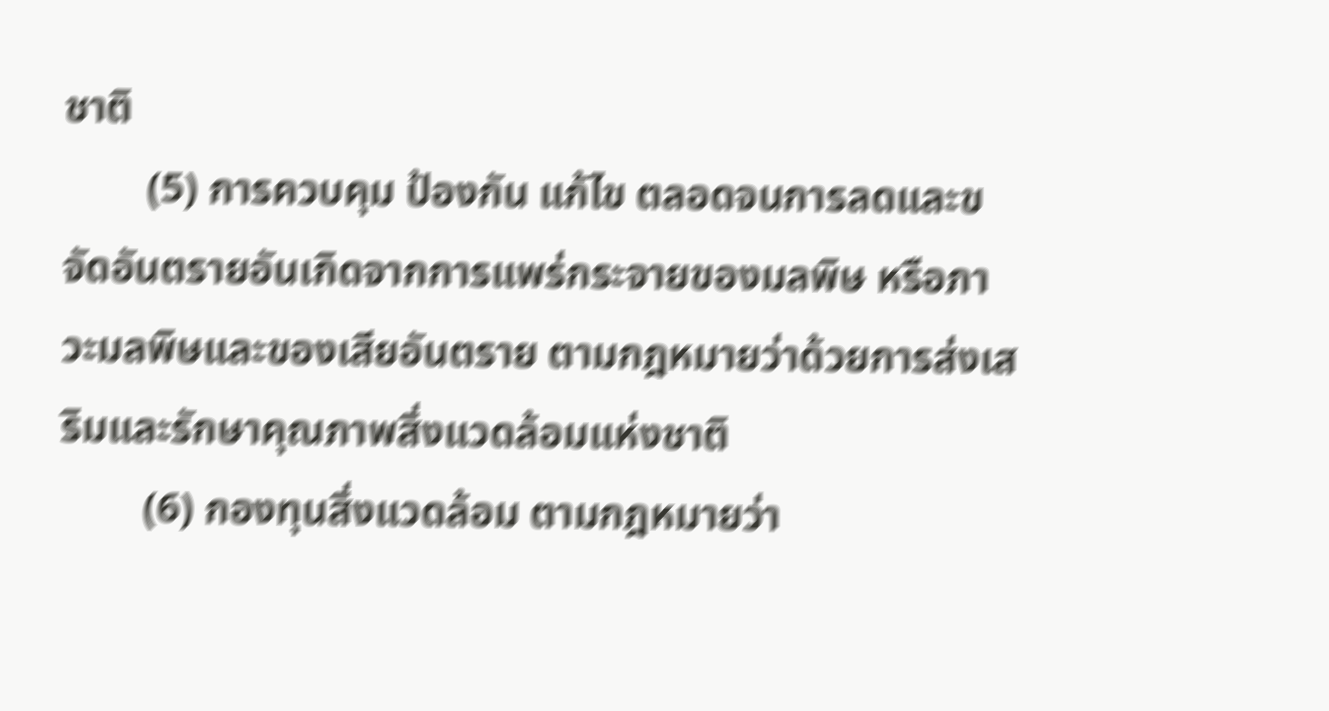ชาติ
        (5) การควบคุม ป้องกัน แก้ไข ตลอดจนการลดและขจัดอันตรายอันเกิดจากการแพร่กระจายของมลพิษ หรือภาวะมลพิษและของเสียอันตราย ตามกฎหมายว่าด้วยการส่งเสริมและรักษาคุณภาพสิ่งแวดล้อมแห่งชาติ
        (6) กองทุนสิ่งแวดล้อม ตามกฎหมายว่า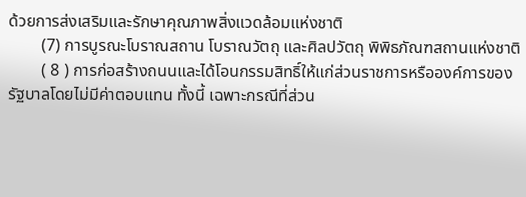ด้วยการส่งเสริมและรักษาคุณภาพสิ่งแวดล้อมแห่งชาติ
        (7) การบูรณะโบราณสถาน โบราณวัตถุ และศิลปวัตถุ พิพิธภัณฑสถานแห่งชาติ
        ( 8 ) การก่อสร้างถนนและได้โอนกรรมสิทธิ์ให้แก่ส่วนราชการหรือองค์การของรัฐบาลโดยไม่มีค่าตอบแทน ทั้งนี้ เฉพาะกรณีที่ส่วน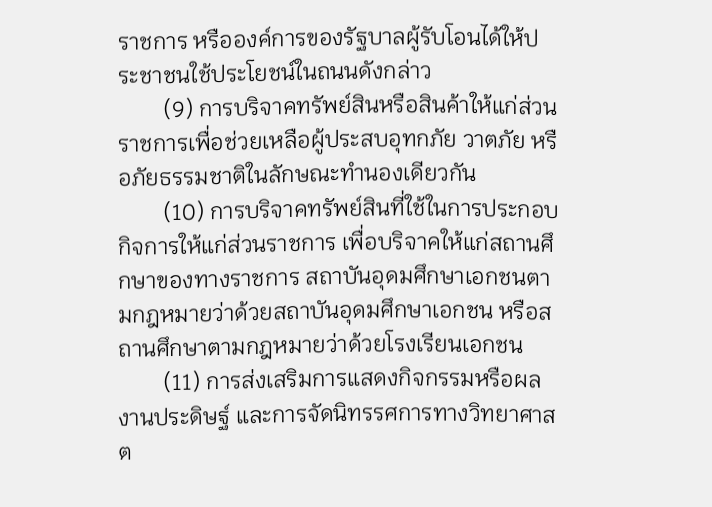ราชการ หรือองค์การของรัฐบาลผู้รับโอนได้ให้ประชาชนใช้ประโยชน์ในถนนดังกล่าว
        (9) การบริจาคทรัพย์สินหรือสินค้าให้แก่ส่วนราชการเพื่อช่วยเหลือผู้ประสบอุทกภัย วาตภัย หรือภัยธรรมชาติในลักษณะทำนองเดียวกัน
        (10) การบริจาคทรัพย์สินที่ใช้ในการประกอบกิจการให้แก่ส่วนราชการ เพื่อบริจาคให้แก่สถานศึกษาของทางราชการ สถาบันอุดมศึกษาเอกชนตามกฎหมายว่าด้วยสถาบันอุดมศึกษาเอกชน หรือสถานศึกษาตามกฎหมายว่าด้วยโรงเรียนเอกชน
        (11) การส่งเสริมการแสดงกิจกรรมหรือผลงานประดิษฐ์ และการจัดนิทรรศการทางวิทยาศาสต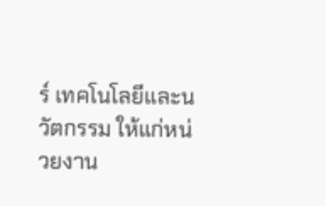ร์ เทคโนโลยีและนวัตกรรม ให้แก่หน่วยงาน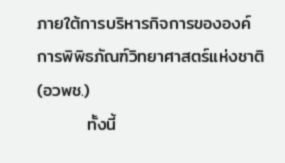ภายใต้การบริหารกิจการขององค์การพิพิธภัณฑ์วิทยาศาสตร์แห่งชาติ (อวพช.)
        ทั้งนี้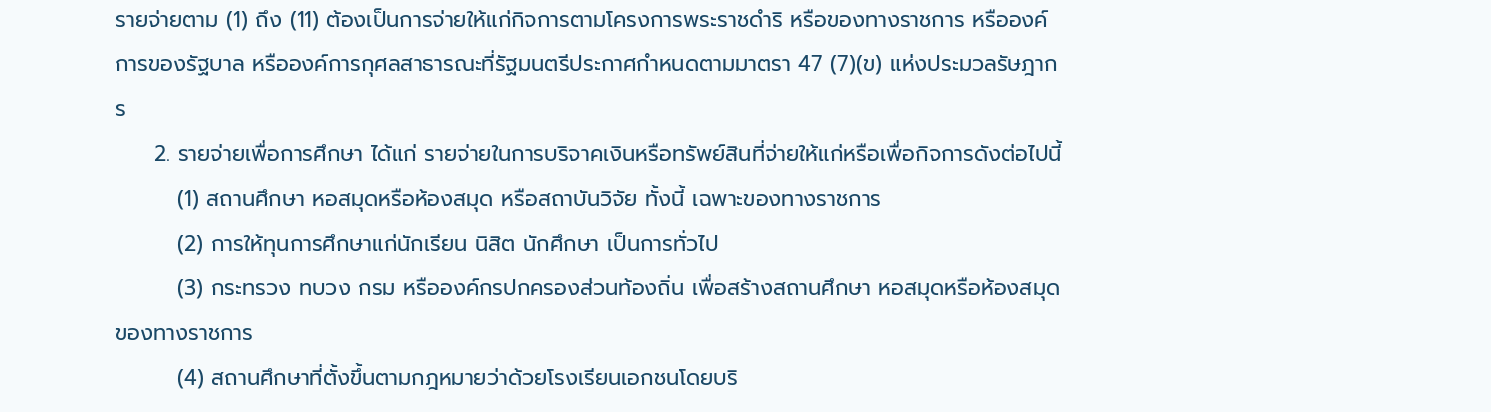รายจ่ายตาม (1) ถึง (11) ต้องเป็นการจ่ายให้แก่กิจการตามโครงการพระราชดำริ หรือของทางราชการ หรือองค์การของรัฐบาล หรือองค์การกุศลสาธารณะที่รัฐมนตรีประกาศกำหนดตามมาตรา 47 (7)(ข) แห่งประมวลรัษฎากร
     2. รายจ่ายเพื่อการศึกษา ได้แก่ รายจ่ายในการบริจาคเงินหรือทรัพย์สินที่จ่ายให้แก่หรือเพื่อกิจการดังต่อไปนี้
        (1) สถานศึกษา หอสมุดหรือห้องสมุด หรือสถาบันวิจัย ทั้งนี้ เฉพาะของทางราชการ
        (2) การให้ทุนการศึกษาแก่นักเรียน นิสิต นักศึกษา เป็นการทั่วไป
        (3) กระทรวง ทบวง กรม หรือองค์กรปกครองส่วนท้องถิ่น เพื่อสร้างสถานศึกษา หอสมุดหรือห้องสมุด ของทางราชการ
        (4) สถานศึกษาที่ตั้งขึ้นตามกฎหมายว่าด้วยโรงเรียนเอกชนโดยบริ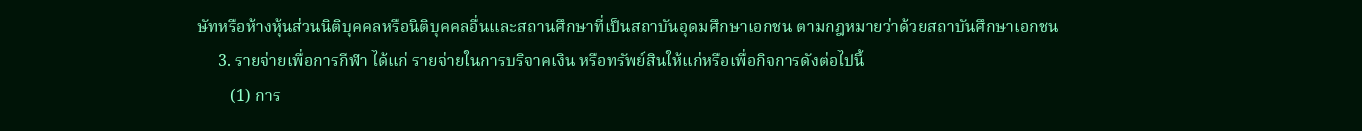ษัทหรือห้างหุ้นส่วนนิติบุคคลหรือนิติบุคคลอื่นและสถานศึกษาที่เป็นสถาบันอุดมศึกษาเอกชน ตามกฎหมายว่าด้วยสถาบันศึกษาเอกชน
     3. รายจ่ายเพื่อการกีฬา ได้แก่ รายจ่ายในการบริจาคเงิน หรือทรัพย์สินให้แก่หรือเพื่อกิจการดังต่อไปนี้
        (1) การ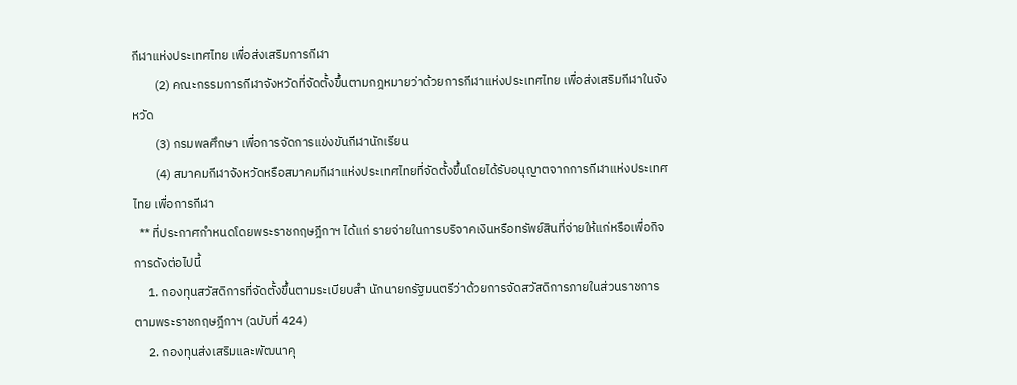กีฬาแห่งประเทศไทย เพื่อส่งเสริมการกีฬา
        (2) คณะกรรมการกีฬาจังหวัดที่จัดตั้งขึ้นตามกฎหมายว่าด้วยการกีฬาแห่งประเทศไทย เพื่อส่งเสริมกีฬาในจังหวัด
        (3) กรมพลศึกษา เพื่อการจัดการแข่งขันกีฬานักเรียน
        (4) สมาคมกีฬาจังหวัดหรือสมาคมกีฬาแห่งประเทศไทยที่จัดตั้งขึ้นโดยได้รับอนุญาตจากการกีฬาแห่งประเทศไทย เพื่อการกีฬา
  ** ที่ประกาศกำหนดโดยพระราชกฤษฎีกาฯ ได้แก่ รายจ่ายในการบริจาคเงินหรือทรัพย์สินที่จ่ายให้แก่หรือเพื่อกิจการดังต่อไปนี้
     1. กองทุนสวัสดิการที่จัดตั้งขึ้นตามระเบียบสำ นักนายกรัฐมนตรีว่าด้วยการจัดสวัสดิการภายในส่วนราชการ ตามพระราชกฤษฎีกาฯ (ฉบับที่ 424)
     2. กองทุนส่งเสริมและพัฒนาคุ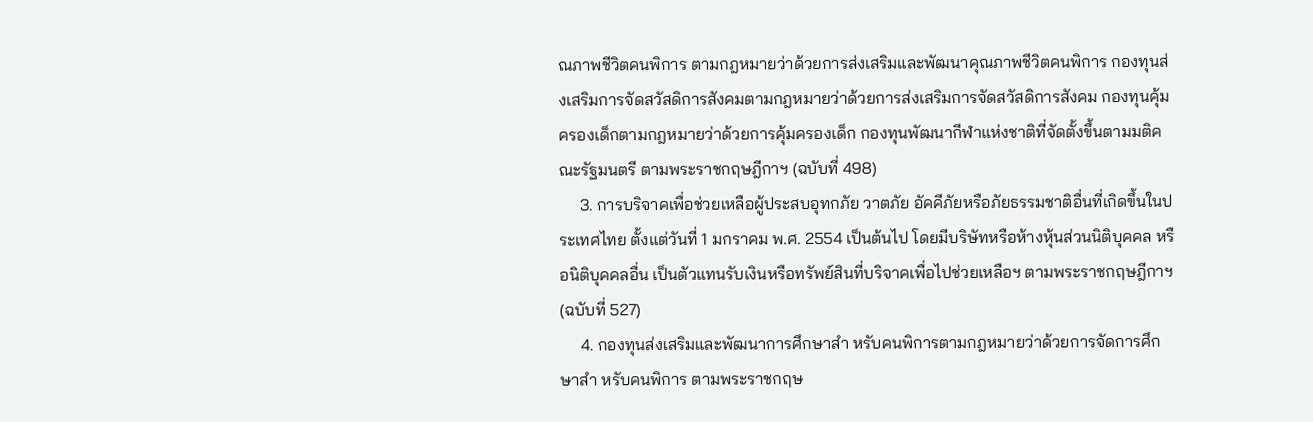ณภาพชีวิตคนพิการ ตามกฎหมายว่าด้วยการส่งเสริมและพัฒนาคุณภาพชีวิตคนพิการ กองทุนส่งเสริมการจัดสวัสดิการสังคมตามกฎหมายว่าด้วยการส่งเสริมการจัดสวัสดิการสังคม กองทุนคุ้มครองเด็กตามกฎหมายว่าด้วยการคุ้มครองเด็ก กองทุนพัฒนากีฬาแห่งชาติที่จัดตั้งขึ้นตามมติคณะรัฐมนตรี ตามพระราชกฤษฎีกาฯ (ฉบับที่ 498)
     3. การบริจาคเพื่อช่วยเหลือผู้ประสบอุทกภัย วาตภัย อัคคีภัยหรือภัยธรรมชาติอื่นที่เกิดขึ้นในประเทศไทย ตั้งแต่วันที่ 1 มกราคม พ.ศ. 2554 เป็นต้นไป โดยมีบริษัทหรือห้างหุ้นส่วนนิติบุคคล หรือนิติบุคคลอื่น เป็นตัวแทนรับเงินหรือทรัพย์สินที่บริจาคเพื่อไปช่วยเหลือฯ ตามพระราชกฤษฎีกาฯ (ฉบับที่ 527)
     4. กองทุนส่งเสริมและพัฒนาการศึกษาสำ หรับคนพิการตามกฎหมายว่าด้วยการจัดการศึกษาสำ หรับคนพิการ ตามพระราชกฤษ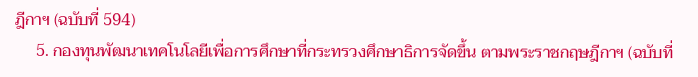ฎีกาฯ (ฉบับที่ 594)
     5. กองทุนพัฒนาเทคโนโลยีเพื่อการศึกษาที่กระทรวงศึกษาธิการจัดขึ้น ตามพระราชกฤษฎีกาฯ (ฉบับที่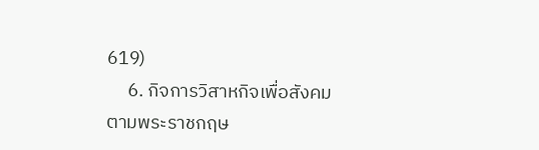619)
     6. กิจการวิสาหกิจเพื่อสังคม ตามพระราชกฤษ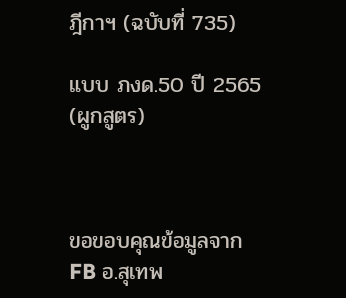ฎีกาฯ (ฉบับที่ 735)

แบบ ภงด.50 ปี 2565 (ผูกสูตร)



ขอขอบคุณข้อมูลจาก FB อ.สุเทพ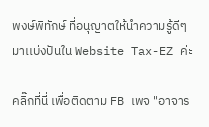พงษ์พิทักษ์ ที่อนุญาตให้นำความรู้ดีๆมาเเบ่งปันใน Website Tax-EZ ค่ะ

คลิ๊กที่นี่ เพื่อติดตาม FB เพจ "อาจาร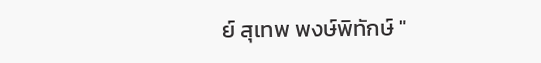ย์ สุเทพ พงษ์พิทักษ์ "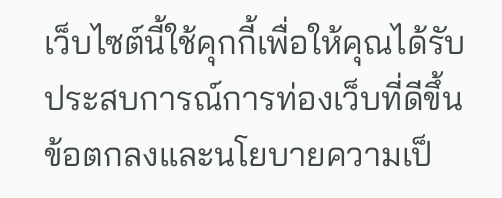เว็บไซต์นี้ใช้คุกกี้เพื่อให้คุณได้รับประสบการณ์การท่องเว็บที่ดีขึ้น ข้อตกลงและนโยบายความเป็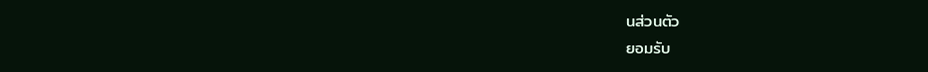นส่วนตัว
ยอมรับ